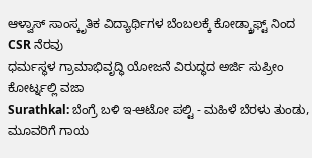ಆಳ್ವಾಸ್ ಸಾಂಸ್ಕೃತಿಕ ವಿದ್ಯಾರ್ಥಿಗಳ ಬೆಂಬಲಕ್ಕೆ ಕೋಡ್ಕ್ರಾಫ್ಟ್ ನಿಂದ CSR ನೆರವು
ಧರ್ಮಸ್ಥಳ ಗ್ರಾಮಾಭಿವೃದ್ಧಿ ಯೋಜನೆ ವಿರುದ್ಧದ ಅರ್ಜಿ ಸುಪ್ರೀಂ ಕೋರ್ಟ್ನಲ್ಲಿ ವಜಾ
Surathkal: ಬೆಂಗ್ರೆ ಬಳಿ ಇ-ಆಟೋ ಪಲ್ಟಿ - ಮಹಿಳೆ ಬೆರಳು ತುಂಡು, ಮೂವರಿಗೆ ಗಾಯ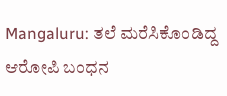Mangaluru: ತಲೆ ಮರೆಸಿಕೊಂಡಿದ್ದ ಆರೋಪಿ ಬಂಧನ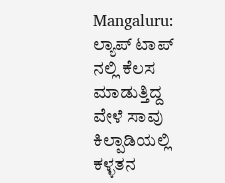Mangaluru: ಲ್ಯಾಪ್ ಟಾಪ್ ನಲ್ಲಿ ಕೆಲಸ ಮಾಡುತ್ತಿದ್ದ ವೇಳೆ ಸಾವು
ಕಿಲ್ಪಾಡಿಯಲ್ಲಿ ಕಳ್ಳತನ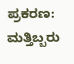ಪ್ರಕರಣ: ಮತ್ತಿಬ್ಬರು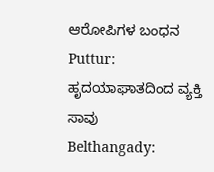ಆರೋಪಿಗಳ ಬಂಧನ
Puttur: ಹೃದಯಾಘಾತದಿಂದ ವ್ಯಕ್ತಿ ಸಾವು
Belthangady: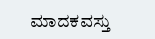ಮಾದಕವಸ್ತು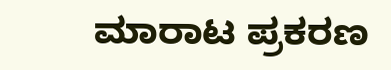ಮಾರಾಟ ಪ್ರಕರಣ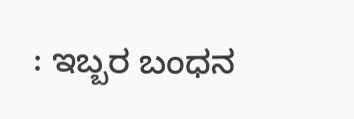: ಇಬ್ಬರ ಬಂಧನ